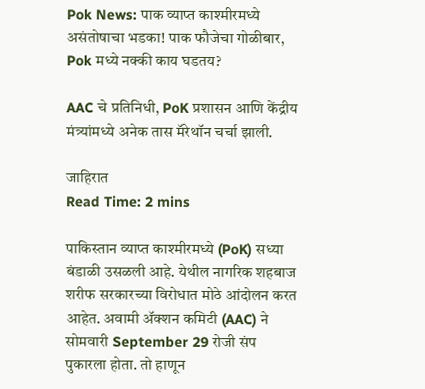Pok News: पाक व्याप्त काश्मीरमध्ये असंतोषाचा भडका! पाक फौजेचा गोळीबार, Pok मध्ये नक्की काय घडतय?

AAC चे प्रतिनिधी, PoK प्रशासन आणि केंद्रीय मंत्र्यांमध्ये अनेक तास मॅरेथॉन चर्चा झाली.

जाहिरात
Read Time: 2 mins

पाकिस्तान व्याप्त काश्मीरमध्ये (PoK) सध्या बंडाळी उसळली आहे. येथील नागरिक शहबाज शरीफ सरकारच्या विरोधात मोठे आंदोलन करत आहेत. अवामी ॲक्शन कमिटी (AAC) ने सोमवारी September 29 रोजी संप पुकारला होता. तो हाणून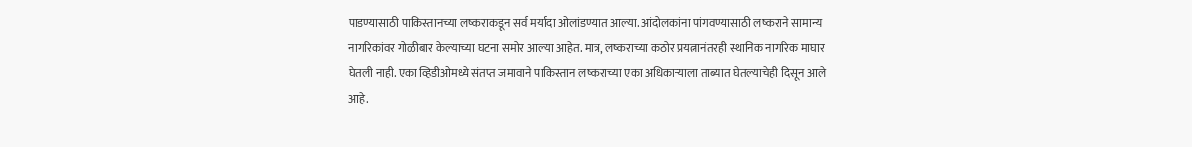पाडण्यासाठी पाकिस्तानच्या लष्कराकडून सर्व मर्यादा ओलांडण्यात आल्या. आंदोलकांना पांगवण्यासाठी लष्कराने सामान्य नागरिकांवर गोळीबार केल्याच्या घटना समोर आल्या आहेत. मात्र, लष्कराच्या कठोर प्रयत्नानंतरही स्थानिक नागरिक माघार घेतली नाही. एका व्हिडीओमध्ये संतप्त जमावाने पाकिस्तान लष्कराच्या एका अधिकाऱ्याला ताब्यात घेतल्याचेही दिसून आले आहे.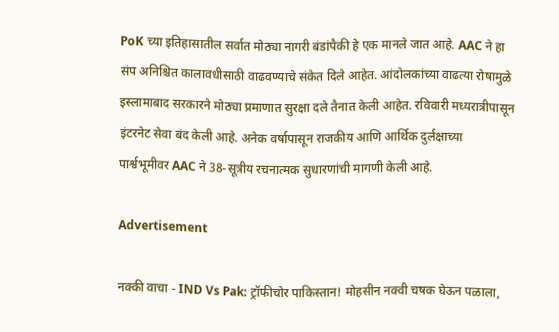PoK च्या इतिहासातील सर्वात मोठ्या नागरी बंडांपैकी हे एक मानले जात आहे. AAC ने हा संप अनिश्चित कालावधीसाठी वाढवण्याचे संकेत दिले आहेत. आंदोलकांच्या वाढत्या रोषामुळे इस्लामाबाद सरकारने मोठ्या प्रमाणात सुरक्षा दले तैनात केली आहेत. रविवारी मध्यरात्रीपासून इंटरनेट सेवा बंद केली आहे. अनेक वर्षापासून राजकीय आणि आर्थिक दुर्लक्षाच्या पार्श्वभूमीवर AAC ने 38-सूत्रीय रचनात्मक सुधारणांची मागणी केली आहे.

Advertisement

नक्की वाचा - IND Vs Pak: ट्रॉफीचोर पाकिस्तान! मोहसीन नक्वी चषक घेऊन पळाला,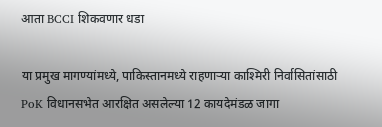आता BCCI शिकवणार धडा

या प्रमुख मागण्यांमध्ये, पाकिस्तानमध्ये राहणाऱ्या काश्मिरी निर्वासितांसाठी PoK विधानसभेत आरक्षित असलेल्या 12 कायदेमंडळ जागा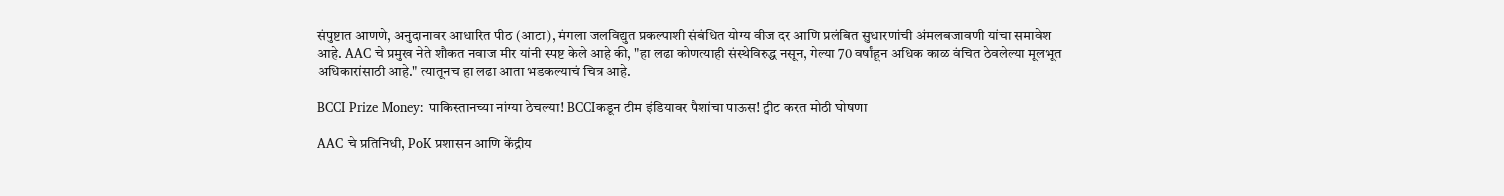संपुष्टात आणणे, अनुदानावर आधारित पीठ (आटा), मंगला जलविद्युत प्रकल्पाशी संबंधित योग्य वीज दर आणि प्रलंबित सुधारणांची अंमलबजावणी यांचा समावेश आहे. AAC चे प्रमुख नेते शौकत नवाज मीर यांनी स्पष्ट केले आहे की, "हा लढा कोणत्याही संस्थेविरुद्ध नसून, गेल्या 70 वर्षांहून अधिक काळ वंचित ठेवलेल्या मूलभूत अधिकारांसाठी आहे." त्यातूनच हा लढा आता भडकल्याचं चित्र आहे.

BCCI Prize Money: पाकिस्तानच्या नांग्या ठेचल्या! BCCIकडून टीम इंडियावर पैशांचा पाऊस! ट्वीट करत मोठी घोषणा

AAC चे प्रतिनिधी, PoK प्रशासन आणि केंद्रीय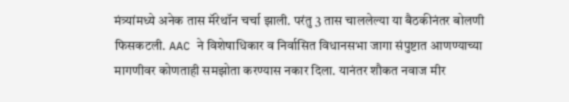मंत्र्यांमध्ये अनेक तास मॅरेथॉन चर्चा झाली. परंतु 3 तास चाललेल्या या बैठकीनंतर बोलणी फिसकटली. AAC ने विशेषाधिकार व निर्वासित विधानसभा जागा संपुष्टात आणण्याच्या मागणीवर कोणताही समझोता करण्यास नकार दिला. यानंतर शौकत नवाज मीर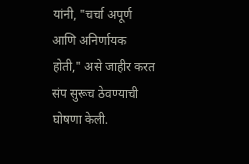यांनी, "चर्चा अपूर्ण आणि अनिर्णायक होती," असे जाहीर करत संप सुरूच ठेवण्याची घोषणा केली.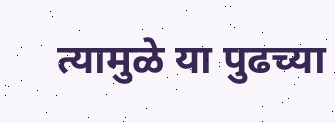त्यामुळे या पुढच्या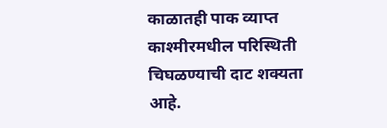काळातही पाक व्याप्त काश्मीरमधील परिस्थिती चिघळण्याची दाट शक्यता आहे.